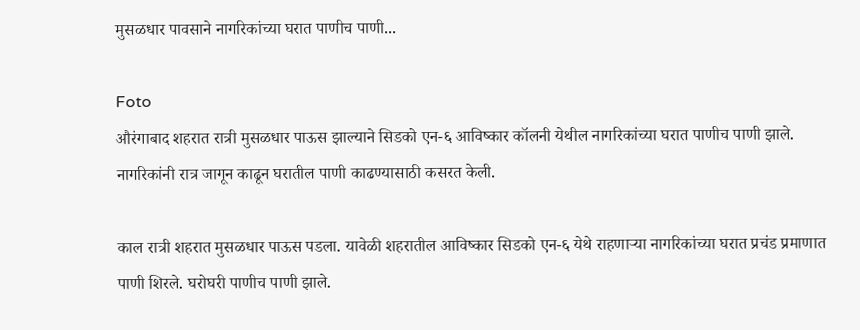मुसळधार पावसाने नागरिकांच्या घरात पाणीच पाणी...

Foto
औरंगाबाद शहरात रात्री मुसळधार पाऊस झाल्याने सिडको एन-६ आविष्कार कॉलनी येथील नागरिकांच्या घरात पाणीच पाणी झाले. नागरिकांनी रात्र जागून काढून घरातील पाणी काढण्यासाठी कसरत केली.

काल रात्री शहरात मुसळधार पाऊस पडला. यावेळी शहरातील आविष्कार सिडको एन-६ येथे राहणाऱ्या नागरिकांच्या घरात प्रचंड प्रमाणात पाणी शिरले. घरोघरी पाणीच पाणी झाले.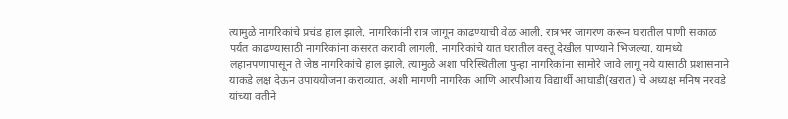त्यामुळे नागरिकांचे प्रचंड हाल झाले. नागरिकांनी रात्र जागून काढण्याची वेळ आली. रात्रभर जागरण करून घरातील पाणी सकाळ पर्यत काढण्यासाठी नागरिकांना कसरत करावी लागली. नागरिकांचे यात घरातील वस्तू देखील पाण्याने भिजल्या. यामध्ये लहानपणापासून ते जेष्ठ नागरिकांचे हाल झाले. त्यामुळे अशा परिस्थितीला पुन्हा नागरिकांना सामोरे जावे लागू नये यासाठी प्रशासनाने याकडे लक्ष देऊन उपाययोजना कराव्यात. अशी मागणी नागरिक आणि आरपीआय विद्यार्थी आघाडी(खरात) चे अध्यक्ष मनिष नरवडे यांच्या वतीने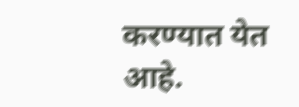करण्यात येत आहे.